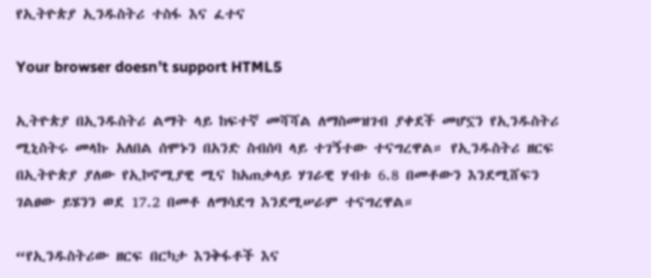የኢትዮጵያ ኢንዱስትሪ ተስፋ እና ፈተና

Your browser doesn’t support HTML5

ኢትዮጵያ በኢንዱስትሪ ልማት ላይ ከፍተኛ መሻሻል ለማስመዝገብ ያቀደች መሆኗን የኢንዱስትሪ ሚኒስትሩ መላኩ አለበል ሰሞኑን በአንድ ስብሰባ ላይ ተገኝተው ተናግረዋል። የኢንዱስትሪ ዘርፍ በኢትዮጵያ ያለው የኢኮኖሚያዊ ሚና ከአጠቃላይ ሃገራዊ ሃብቱ 6.8 በመቶውን እንደሚሸፍን ገልፀው ይሄንን ወደ 17.2 በመቶ ለማሳደግ እንደሚሠራም ተናግረዋል።

“የኢንዱስትሪው ዘርፍ በርካታ እንቅፋቶች እና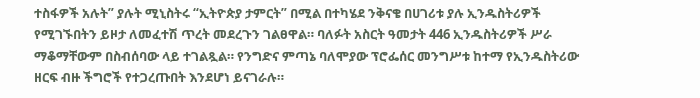ተስፋዎች አሉት” ያሉት ሚኒስትሩ “ኢትዮጵያ ታምርት” በሚል በተካሄደ ንቅናቄ በሀገሪቱ ያሉ ኢንዱስትሪዎች የሚገኙበትን ይዞታ ለመፈተሽ ጥረት መደረጉን ገልፀዋል። ባለፉት አስርት ዓመታት 446 ኢንዱስትሪዎች ሥራ ማቆማቸውም በስብሰባው ላይ ተገልጿል። የንግድና ምጣኔ ባለሞያው ፕሮፌሰር መንግሥቱ ከተማ የኢንዱስትሪው ዘርፍ ብዙ ችግሮች የተጋረጡበት እንደሆነ ይናገራሉ።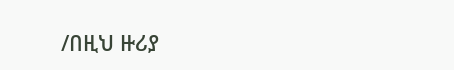/በዚህ ዙሪያ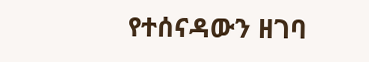የተሰናዳውን ዘገባ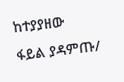ከተያያዘው ፋይል ያዳምጡ/